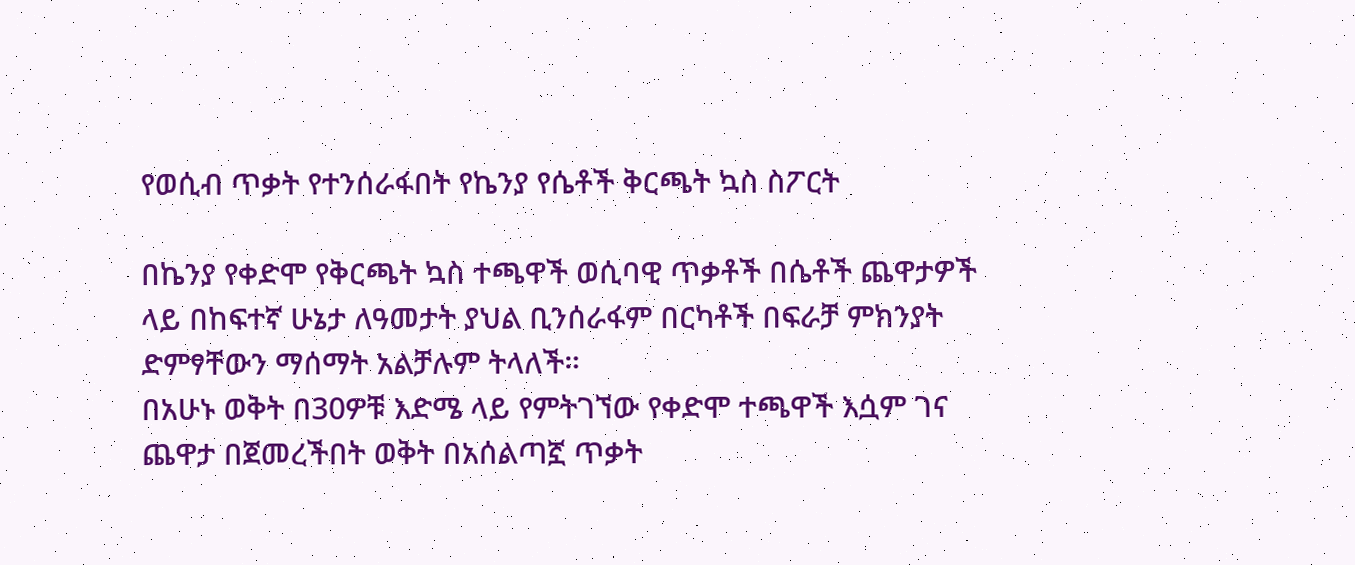የወሲብ ጥቃት የተንሰራፋበት የኬንያ የሴቶች ቅርጫት ኳስ ስፖርት

በኬንያ የቀድሞ የቅርጫት ኳስ ተጫዋች ወሲባዊ ጥቃቶች በሴቶች ጨዋታዎች ላይ በከፍተኛ ሁኔታ ለዓመታት ያህል ቢንሰራፋም በርካቶች በፍራቻ ምክንያት ድምፃቸውን ማሰማት አልቻሉም ትላለች።
በአሁኑ ወቅት በ30ዎቹ እድሜ ላይ የምትገኘው የቀድሞ ተጫዋች እሷም ገና ጨዋታ በጀመረችበት ወቅት በአሰልጣኟ ጥቃት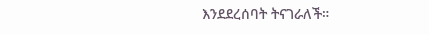እንደደረሰባት ትናገራለች።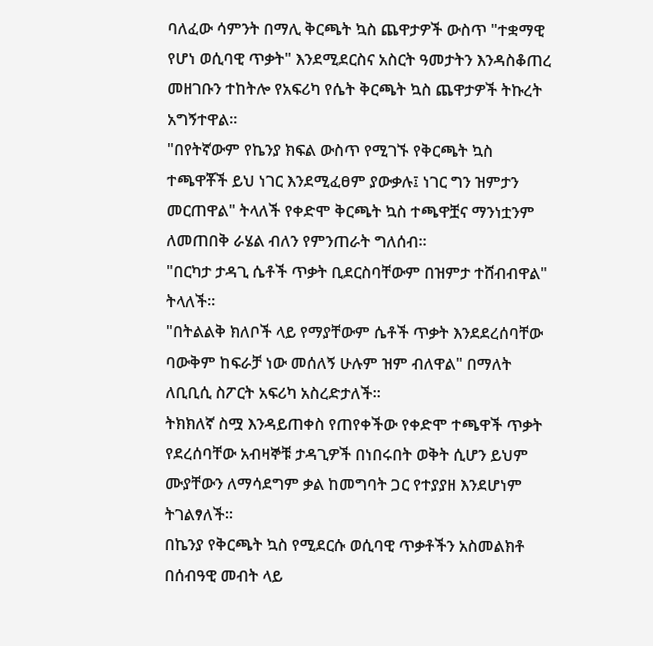ባለፈው ሳምንት በማሊ ቅርጫት ኳስ ጨዋታዎች ውስጥ "ተቋማዊ የሆነ ወሲባዊ ጥቃት" እንደሚደርስና አስርት ዓመታትን እንዳስቆጠረ መዘገቡን ተከትሎ የአፍሪካ የሴት ቅርጫት ኳስ ጨዋታዎች ትኩረት አግኝተዋል።
"በየትኛውም የኬንያ ክፍል ውስጥ የሚገኙ የቅርጫት ኳስ ተጫዋቾች ይህ ነገር እንደሚፈፀም ያውቃሉ፤ ነገር ግን ዝምታን መርጠዋል" ትላለች የቀድሞ ቅርጫት ኳስ ተጫዋቿና ማንነቷንም ለመጠበቅ ራሄል ብለን የምንጠራት ግለሰብ።
"በርካታ ታዳጊ ሴቶች ጥቃት ቢደርስባቸውም በዝምታ ተሸብብዋል" ትላለች።
"በትልልቅ ክለቦች ላይ የማያቸውም ሴቶች ጥቃት እንደደረሰባቸው ባውቅም ከፍራቻ ነው መሰለኝ ሁሉም ዝም ብለዋል" በማለት ለቢቢሲ ስፖርት አፍሪካ አስረድታለች።
ትክክለኛ ስሟ እንዳይጠቀስ የጠየቀችው የቀድሞ ተጫዋች ጥቃት የደረሰባቸው አብዛኞቹ ታዳጊዎች በነበሩበት ወቅት ሲሆን ይህም ሙያቸውን ለማሳደግም ቃል ከመግባት ጋር የተያያዘ እንደሆነም ትገልፃለች።
በኬንያ የቅርጫት ኳስ የሚደርሱ ወሲባዊ ጥቃቶችን አስመልክቶ በሰብዓዊ መብት ላይ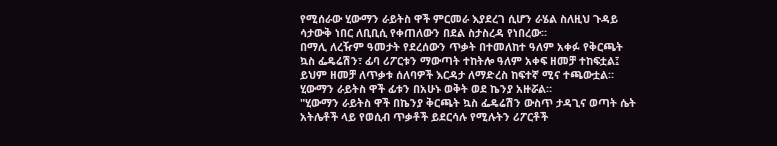የሚሰራው ሂውማን ራይትስ ዋች ምርመራ እያደረገ ሲሆን ራሄል ስለዚህ ጉዳይ ሳታውቅ ነበር ለቢቢሲ የቀጠለውን በደል ስታስረዳ የነበረው።
በማሊ ለረዥም ዓመታት የደረሰውን ጥቃት በተመለከተ ዓለም አቀፉ የቅርጫት ኳስ ፌዴሬሽን፣ ፊባ ሪፖርቱን ማውጣት ተከትሎ ዓለም አቀፍ ዘመቻ ተከፍቷል፤ ይህም ዘመቻ ለጥቃቱ ሰለባዎች እርዳታ ለማድረስ ከፍተኛ ሚና ተጫውቷል።
ሂውማን ራይትስ ዋች ፊቱን በአሁኑ ወቅት ወደ ኬንያ አዙሯል።
"ሂውማን ራይትስ ዋች በኬንያ ቅርጫት ኳስ ፌዴሬሽን ውስጥ ታዳጊና ወጣት ሴት አትሌቶች ላይ የወሲብ ጥቃቶች ይደርሳሉ የሚሉትን ሪፖርቶች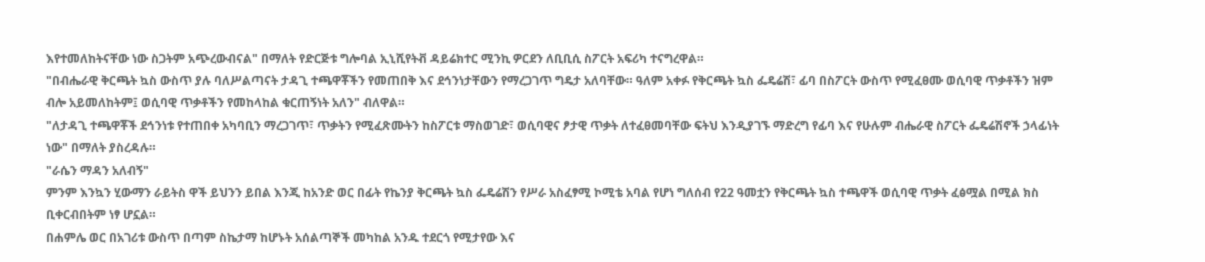እየተመለከትናቸው ነው ስጋትም አጭረውብናል" በማለት የድርጅቱ ግሎባል ኢኒሺየትቭ ዳይሬክተር ሚንኪ ዎርደን ለቢቢሲ ስፖርት አፍሪካ ተናግረዋል።
"በብሔራዊ ቅርጫት ኳስ ውስጥ ያሉ ባለሥልጣናት ታዳጊ ተጫዋቾችን የመጠበቅ እና ደኅንነታቸውን የማረጋገጥ ግዴታ አለባቸው። ዓለም አቀፉ የቅርጫት ኳስ ፌዴሬሽ፣ ፊባ በስፖርት ውስጥ የሚፈፀሙ ወሲባዊ ጥቃቶችን ዝም ብሎ አይመለከትም፤ ወሲባዊ ጥቃቶችን የመከላከል ቁርጠኝነት አለን" ብለዋል።
"ለታዳጊ ተጫዋቾች ደኅንነቱ የተጠበቀ አካባቢን ማረጋገጥ፣ ጥቃትን የሚፈጽሙትን ከስፖርቱ ማስወገድ፣ ወሲባዊና ፆታዊ ጥቃት ለተፈፀመባቸው ፍትህ እንዲያገኙ ማድረግ የፊባ እና የሁሉም ብሔራዊ ስፖርት ፌዴሬሽኖች ኃላፊነት ነው" በማለት ያስረዳሉ።
"ራሴን ማዳን አለብኝ"
ምንም እንኳን ሂውማን ራይትስ ዋች ይህንን ይበል እንጂ ከአንድ ወር በፊት የኬንያ ቅርጫት ኳስ ፌዴሬሽን የሥራ አስፈፃሚ ኮሚቴ አባል የሆነ ግለሰብ የ22 ዓመቷን የቅርጫት ኳስ ተጫዋች ወሲባዊ ጥቃት ፈፅሟል በሚል ክስ ቢቀርብበትም ነፃ ሆኗል።
በሐምሌ ወር በአገሪቱ ውስጥ በጣም ስኬታማ ከሆኑት አሰልጣኞች መካከል አንዱ ተደርጎ የሚታየው እና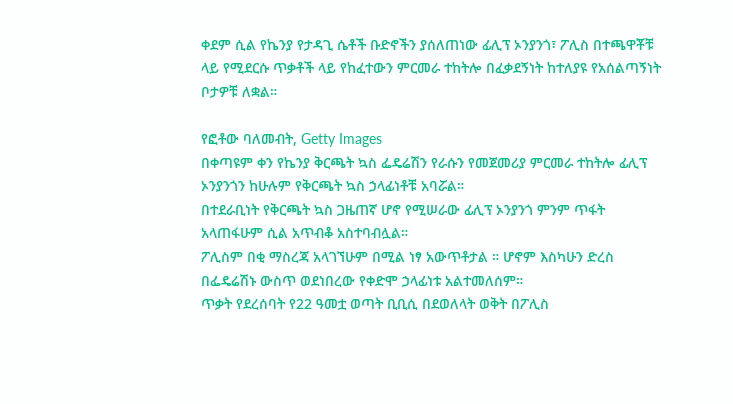ቀደም ሲል የኬንያ የታዳጊ ሴቶች ቡድኖችን ያሰለጠነው ፊሊፕ ኦንያንጎ፣ ፖሊስ በተጫዋቾቹ ላይ የሚደርሱ ጥቃቶች ላይ የከፈተውን ምርመራ ተከትሎ በፈቃደኝነት ከተለያዩ የአሰልጣኝነት ቦታዎቹ ለቋል።

የፎቶው ባለመብት, Getty Images
በቀጣዩም ቀን የኬንያ ቅርጫት ኳስ ፌዴሬሽን የራሱን የመጀመሪያ ምርመራ ተከትሎ ፊሊፕ ኦንያንጎን ከሁሉም የቅርጫት ኳስ ኃላፊነቶቹ አባሯል።
በተደራቢነት የቅርጫት ኳስ ጋዜጠኛ ሆኖ የሚሠራው ፊሊፕ ኦንያንጎ ምንም ጥፋት አላጠፋሁም ሲል አጥብቆ አስተባብሏል።
ፖሊስም በቂ ማስረጃ አላገኘሁም በሚል ነፃ አውጥቶታል ። ሆኖም እስካሁን ድረስ በፌዴሬሽኑ ውስጥ ወደነበረው የቀድሞ ኃላፊነቱ አልተመለሰም።
ጥቃት የደረሰባት የ22 ዓመቷ ወጣት ቢቢሲ በደወለላት ወቅት በፖሊስ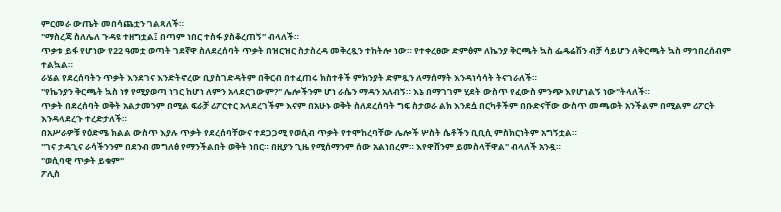ምርመራ ውጤት መበሳጨቷን ገልጻለች።
"ማስረጃ ስለሌለ ጉዳዩ ተዘግቷል፤ በጣም ነበር ተስፋ ያስቆረጠኝ" ብላለች።
ጥቃቱ ይፋ የሆነው የ22 ዓመቷ ወጣት ገደኛዋ ስለደረሰባት ጥቃት በዝርዝር ስታስረዳ መቅረጿን ተከትሎ ነው። የተቀረፀው ድምፅም ለኬንያ ቅርጫት ኳስ ፌዴሬሽን ብቻ ሳይሆን ለቅርጫት ኳስ ማኅበረሰብም ተልኳል።
ራሄል የደረሰባትን ጥቃት እንደገና እንድትኖረው ቢያስገድዳትም በቅርብ በተፈጠሩ ክስተቶች ምክንያት ድምጿን ለማሰማት እንዳነሳሳት ትናገራለች።
"የኬንያን ቅርጫት ኳስ ነፃ የሚያወጣ ነገር ከሆነ ለምን አላደርገውም?" ሌሎችንም ሆነ ራሴን ማዳን አለብኝ። እኔ በማገገም ሂደት ውስጥ የፈውስ ምንጭ እየሆነልኝ ነው"ትላለች።
ጥቃት በደረሰባት ወቅት አልታመንም በሚል ፍራቻ ሪፖርተር አላደረገችም እናም በአሁኑ ወቅት ስለደረሰባት ግፍ ስታወራ ልክ እንደሷ በርካቶችም በቡድናቸው ውስጥ መጫወት አንችልም በሚልም ሪፖርት እንዳላደረጉ ተረድታለች።
በአሥራዎቹ የዕድሜ ክልል ውስጥ እያሉ ጥቃት የደረሰባቸውና ተደጋጋሚ የወሲብ ጥቃት የተሞከረባቸው ሌሎች ሦስት ሴቶችን ቢቢሲ ምስክርነትም አግኝቷል።
"ገና ታዳጊና ራሳችንንም በደንብ መግለፅ የማንችልበት ወቅት ነበር። በዚያን ጊዜ የሚሰማንም ሰው አልነበረም። እየዋሸንም ይመስላቸዋል" ብላለች አንዷ።
"ወሲባዊ ጥቃት ይቁም"
ፖሊስ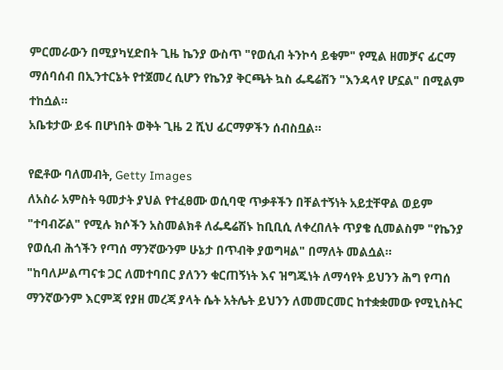ምርመራውን በሚያካሂድበት ጊዜ ኬንያ ውስጥ "የወሲብ ትንኮሳ ይቁም" የሚል ዘመቻና ፊርማ ማሰባሰብ በኢንተርኔት የተጀመረ ሲሆን የኬንያ ቅርጫት ኳስ ፌዴሬሽን "እንዳላየ ሆኗል" በሚልም ተከሷል።
አቤቱታው ይፋ በሆነበት ወቅት ጊዜ 2 ሺህ ፊርማዎችን ሰብስቧል።

የፎቶው ባለመብት, Getty Images
ለአስራ አምስት ዓመታት ያህል የተፈፀሙ ወሲባዊ ጥቃቶችን በቸልተኝነት አይቷቸዋል ወይም "ተባብሯል" የሚሉ ክሶችን አስመልክቶ ለፌዴሬሽኑ ከቢቢሲ ለቀረበለት ጥያቄ ሲመልስም "የኬንያ የወሲብ ሕጎችን የጣሰ ማንኛውንም ሁኔታ በጥብቅ ያወግዛል" በማለት መልሷል።
"ከባለሥልጣናቱ ጋር ለመተባበር ያለንን ቁርጠኝነት እና ዝግጁነት ለማሳየት ይህንን ሕግ የጣሰ ማንኛውንም እርምጃ የያዘ መረጃ ያላት ሴት አትሌት ይህንን ለመመርመር ከተቋቋመው የሚኒስትር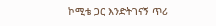ኮሚቴ ጋር እንድትገናኝ ጥሪ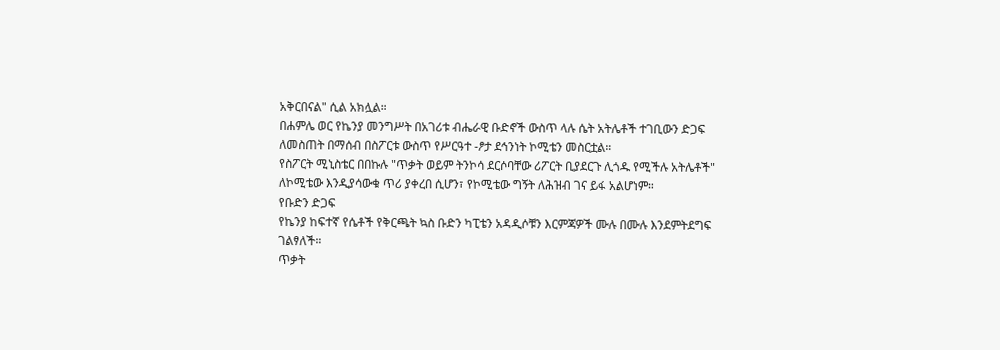አቅርበናል" ሲል አክሏል።
በሐምሌ ወር የኬንያ መንግሥት በአገሪቱ ብሔራዊ ቡድኖች ውስጥ ላሉ ሴት አትሌቶች ተገቢውን ድጋፍ ለመስጠት በማሰብ በስፖርቱ ውስጥ የሥርዓተ -ፆታ ደኅንነት ኮሚቴን መስርቷል።
የስፖርት ሚኒስቴር በበኩሉ "ጥቃት ወይም ትንኮሳ ደርሶባቸው ሪፖርት ቢያደርጉ ሊጎዱ የሚችሉ አትሌቶች" ለኮሚቴው እንዲያሳውቁ ጥሪ ያቀረበ ሲሆን፣ የኮሚቴው ግኝት ለሕዝብ ገና ይፋ አልሆነም።
የቡድን ድጋፍ
የኬንያ ከፍተኛ የሴቶች የቅርጫት ኳስ ቡድን ካፒቴን አዳዲሶቹን እርምጃዎች ሙሉ በሙሉ እንደምትደግፍ ገልፃለች።
ጥቃት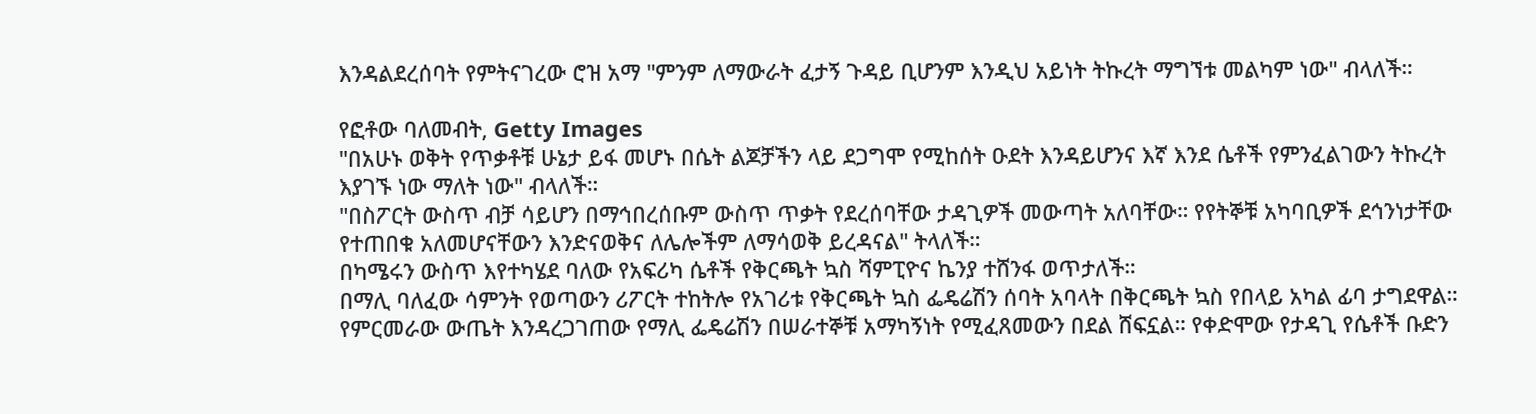እንዳልደረሰባት የምትናገረው ሮዝ አማ "ምንም ለማውራት ፈታኝ ጉዳይ ቢሆንም እንዲህ አይነት ትኩረት ማግኘቱ መልካም ነው" ብላለች።

የፎቶው ባለመብት, Getty Images
"በአሁኑ ወቅት የጥቃቶቹ ሁኔታ ይፋ መሆኑ በሴት ልጆቻችን ላይ ደጋግሞ የሚከሰት ዑደት እንዳይሆንና እኛ እንደ ሴቶች የምንፈልገውን ትኩረት እያገኙ ነው ማለት ነው" ብላለች።
"በስፖርት ውስጥ ብቻ ሳይሆን በማኅበረሰቡም ውስጥ ጥቃት የደረሰባቸው ታዳጊዎች መውጣት አለባቸው። የየትኞቹ አካባቢዎች ደኅንነታቸው የተጠበቁ አለመሆናቸውን እንድናወቅና ለሌሎችም ለማሳወቅ ይረዳናል" ትላለች።
በካሜሩን ውስጥ እየተካሄደ ባለው የአፍሪካ ሴቶች የቅርጫት ኳስ ሻምፒዮና ኬንያ ተሸንፋ ወጥታለች።
በማሊ ባለፈው ሳምንት የወጣውን ሪፖርት ተከትሎ የአገሪቱ የቅርጫት ኳስ ፌዴሬሽን ሰባት አባላት በቅርጫት ኳስ የበላይ አካል ፊባ ታግደዋል።
የምርመራው ውጤት እንዳረጋገጠው የማሊ ፌዴሬሽን በሠራተኞቹ አማካኝነት የሚፈጸመውን በደል ሸፍኗል። የቀድሞው የታዳጊ የሴቶች ቡድን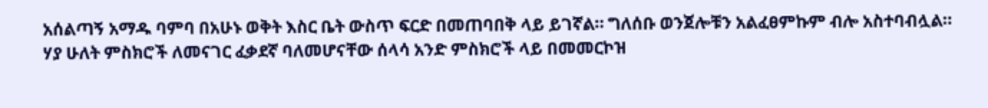አሰልጣኝ አማዱ ባምባ በአሁኑ ወቅት እስር ቤት ውስጥ ፍርድ በመጠባበቅ ላይ ይገኛል። ግለሰቡ ወንጀሎቹን አልፈፀምኩም ብሎ አስተባብሏል።
ሃያ ሁለት ምስክሮች ለመናገር ፈቃደኛ ባለመሆናቸው ሰላሳ አንድ ምስክሮች ላይ በመመርኮዝ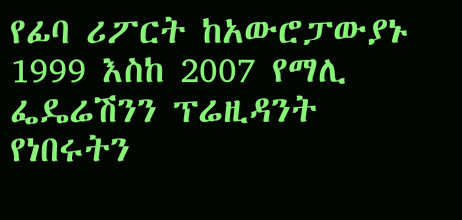የፊባ ሪፖርት ከአውሮፓውያኑ 1999 እስከ 2007 የማሊ ፌዴሬሽንን ፕሬዚዳንት የነበሩትን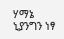ሃማኔ ኒያንግን ነፃ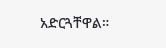አድርጓቸዋል።